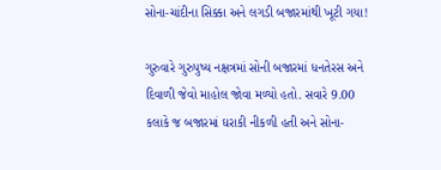સોના-ચાંદીના સિક્કા અને લગડી બજારમાંથી ખૂટી ગયા!

ગુરુવારે ગુરુપુષ્ય નક્ષત્રમાં સોની બજારમાં ધનતેરસ અને દિવાળી જેવો માહોલ જોવા મળ્યો હતો. સવારે 9.00 કલાકે જ બજારમાં ઘરાકી નીકળી હતી અને સોના-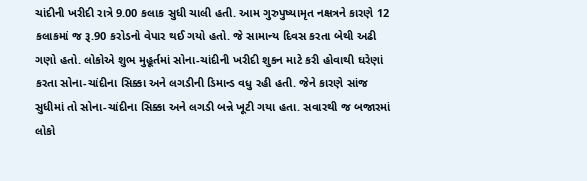ચાંદીની ખરીદી રાત્રે 9.00 કલાક સુધી ચાલી હતી. આમ ગુરુપુષ્યામૃત નક્ષત્રને કારણે 12 કલાકમાં જ રૂ.90 કરોડનો વેપાર થઈ ગયો હતો. જે સામાન્ય દિવસ કરતા બેથી અઢી ગણો હતો. લોકોએ શુભ મુહૂર્તમાં સોના-ચાંદીની ખરીદી શુકન માટે કરી હોવાથી ઘરેણાં કરતા સોના-ચાંદીના સિક્કા અને લગડીની ડિમાન્ડ વધુ રહી હતી. જેને કારણે સાંજ સુધીમાં તો સોના-ચાંદીના સિક્કા અને લગડી બન્ને ખૂટી ગયા હતા. સવારથી જ બજારમાં લોકો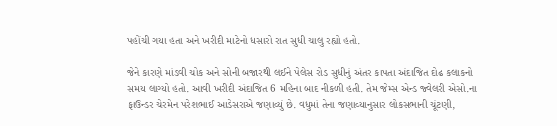પહોંચી ગયા હતા અને ખરીદી માટેનો ધસારો રાત સુધી ચાલુ રહ્યો હતો.

જેને કારણે માંડવી ચોક અને સોની બજારથી લઈને પેલેસ રોડ સુધીનું અંતર કાપતા અંદાજિત દોઢ કલાકનો સમય લાગ્યો હતો. આવી ખરીદી અંદાજિત 6 મહિના બાદ નીકળી હતી. તેમ જેમ્સ એન્ડ જ્વેલરી એસો.ના ફાઉન્ડર ચેરમેન પરેશભાઈ આડેસરાએ જણાવ્યું છે. વધુમાં તેના જણાવ્યાનુસાર લોકસભાની ચૂંટણી,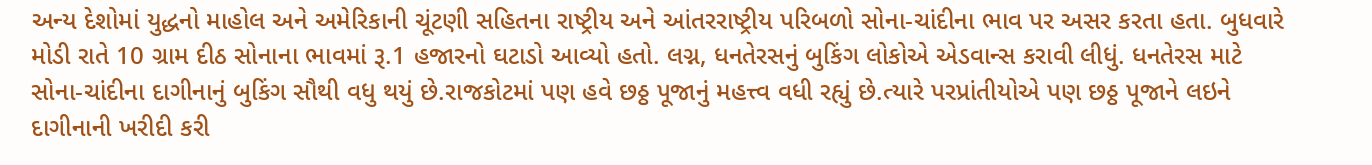અન્ય દેશોમાં યુદ્ધનો માહોલ અને અમેરિકાની ચૂંટણી સહિતના રાષ્ટ્રીય અને આંતરરાષ્ટ્રીય પરિબળો સોના-ચાંદીના ભાવ પર અસર કરતા હતા. બુધવારે મોડી રાતે 10 ગ્રામ દીઠ સોનાના ભાવમાં રૂ.1 હજારનો ઘટાડો આવ્યો હતો. લગ્ન, ધનતેરસનું બુકિંગ લોકોએ એડવાન્સ કરાવી લીધું. ધનતેરસ માટે સોના-ચાંદીના દાગીનાનું બુકિંગ સૌથી વધુ થયું છે.રાજકોટમાં પણ હવે છઠ્ઠ પૂજાનું મહત્ત્વ વધી રહ્યું છે.ત્યારે પરપ્રાંતીયોએ પણ છઠ્ઠ પૂજાને લઇને દાગીનાની ખરીદી કરી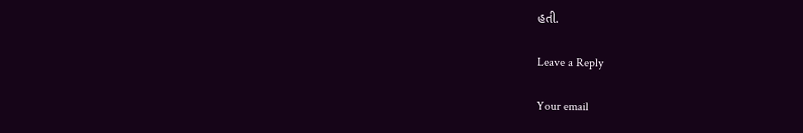હતી.

Leave a Reply

Your email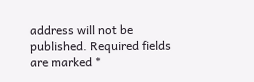address will not be published. Required fields are marked *